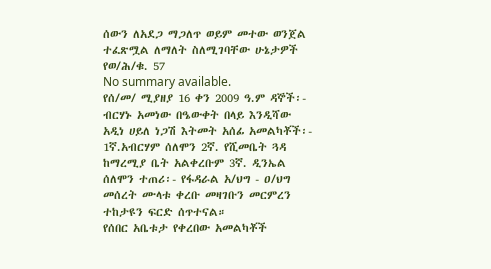ሰውን ለአደጋ ማጋለጥ ወይም መተው ወንጀል ተፈጽሟል ለማለት ስለሚገባቸው ሁኔታዎች የወ/ሕ/ቁ. 57
No summary available.
የሰ/መ/ ሚያዘያ 16 ቀን 2009 ዓ.ም ዳኞች፡- ብርሃኑ አመነው በዔውቀት በላይ እንዲሻው አዲነ ሀይለ ነጋሽ እትመት አሰፊ አመልካቾች፡- 1ኛ.አብርሃም ሰለሞን 2ኛ. የሺመቤት ጓዳ ከማረሚያ ቤት አልቀረቡም 3ኛ. ዲንኤል ሰለሞን ተጠሪ፡- የፋዳራል አ/ህግ - ዐ/ህግ መሰረት ሙላቱ ቀረቡ መዛገቡን መርምረን ተከታዩን ፍርድ ሰጥተናል።
የሰበር አቤቱታ የቀረበው አመልካቾች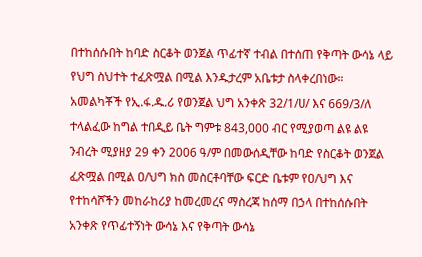በተከሰሱበት ከባድ ስርቆት ወንጀል ጥፊተኛ ተብል በተሰጠ የቅጣት ውሳኔ ላይ የህግ ስህተት ተፈጽሟል በሚል እንዱታረም አቤቱታ ስላቀረበነው።
አመልካቾች የኢ.ፋ.ዱ.ሪ የወንጀል ህግ አንቀጽ 32/1/ሀ/ እና 669/3/ለ ተላልፈው ከግል ተበዲይ ቤት ግምቱ 843,000 ብር የሚያወጣ ልዩ ልዩ ንብረት ሚያዘያ 29 ቀን 2006 ዓ/ም በመውሰዲቸው ከባድ የስርቆት ወንጀል ፈጽሟል በሚል ዐ/ህግ ክስ መስርቶባቸው ፍርድ ቤቱም የዐ/ህግ እና የተከሳሾችን መከራከሪያ ከመረመረና ማስረጃ ከሰማ በኃላ በተከሰሱበት አንቀጽ የጥፊተኝነት ውሳኔ እና የቅጣት ውሳኔ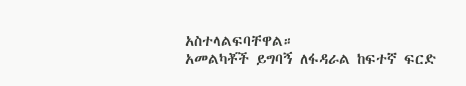አስተላልፍባቸዋል።
አመልካቾች ይግባኝ ለፋዳራል ከፍተኛ ፍርድ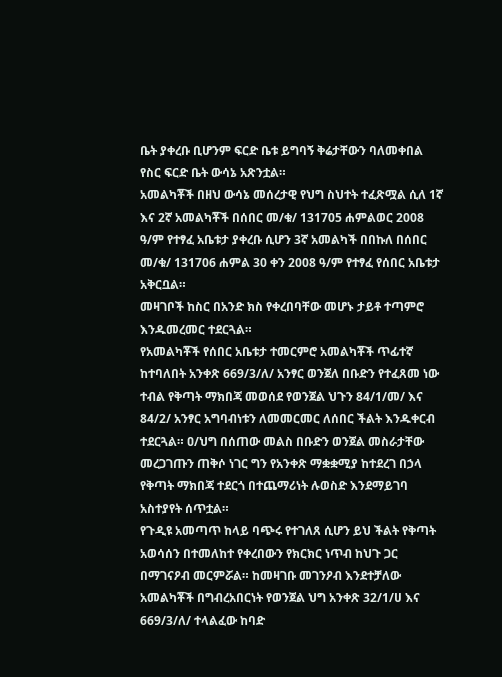ቤት ያቀረቡ ቢሆንም ፍርድ ቤቱ ይግባኝ ቅሬታቸውን ባለመቀበል የስር ፍርድ ቤት ውሳኔ አጽንቷል።
አመልካቾች በዘህ ውሳኔ መሰረታዊ የህግ ስህተት ተፈጽሟል ሲለ 1ኛ እና 2ኛ አመልካቾች በሰበር መ/ቁ/ 131705 ሐምልወር 2008 ዓ/ም የተፃፈ አቤቱታ ያቀረቡ ሲሆን 3ኛ አመልካች በበኩለ በሰበር መ/ቁ/ 131706 ሐምል 30 ቀን 2008 ዓ/ም የተፃፈ የሰበር አቤቱታ አቅርቧል።
መዛገቦች ከስር በአንድ ክስ የቀረበባቸው መሆኑ ታይቶ ተጣምሮ እንዱመረመር ተደርጓል።
የአመልካቾች የሰበር አቤቱታ ተመርምሮ አመልካቾች ጥፊተኛ ከተባለበት አንቀጽ 669/3/ለ/ አንፃር ወንጀለ በቡድን የተፈጸመ ነው ተብል የቅጣት ማክበጃ መወሰደ የወንጀል ህጉን 84/1/መ/ እና 84/2/ አንፃር አግባብነቱን ለመመርመር ለሰበር ችልት እንዱቀርብ ተደርጓል። ዐ/ህግ በሰጠው መልስ በቡድን ወንጀል መስራታቸው መረጋገጡን ጠቅሶ ነገር ግን የአንቀጽ ማቋቋሚያ ከተደረገ በኃላ የቅጣት ማክበጃ ተደርጎ በተጨማሪነት ሉወስድ እንደማይገባ አስተያየት ሰጥቷል።
የጉዲዩ አመጣጥ ከላይ ባጭሩ የተገለጸ ሲሆን ይህ ችልት የቅጣት አወሳሰን በተመለከተ የቀረበውን የክርክር ነጥብ ከህጉ ጋር በማገናዖብ መርምሯል። ከመዛገቡ መገንዖብ እንደተቻለው አመልካቾች በግብረአበርነት የወንጀል ህግ አንቀጽ 32/1/ሀ እና 669/3/ለ/ ተላልፈው ከባድ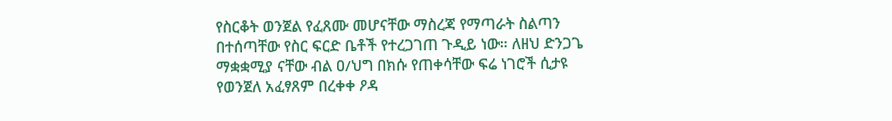የስርቆት ወንጀል የፈጸሙ መሆናቸው ማስረጃ የማጣራት ስልጣን በተሰጣቸው የስር ፍርድ ቤቶች የተረጋገጠ ጉዲይ ነው። ለዘህ ድንጋጌ ማቋቋሚያ ናቸው ብል ዐ/ህግ በክሱ የጠቀሳቸው ፍሬ ነገሮች ሲታዩ የወንጀለ አፈፃጸም በረቀቀ ዖዳ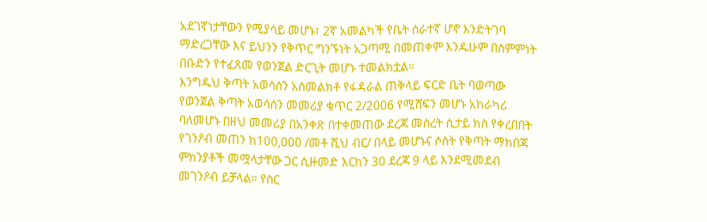አደገኛነታቸውን የሚያሳይ መሆኑ፣ 2ኛ አመልካች የቤት ሰራተኛ ሆኖ እንድትገባ ማድረጋቸው እና ይህንን የቅጥር ግንኙነት አጋጣሚ በመጠቀም እንዱሁም በስምምነት በቡድን የተፈጸመ የወንጀል ድርጊት መሆኑ ተመልክቷል።
እንግዱህ ቅጣት አወሳሰን አስመልክቶ የፋዳራል ጠቅላይ ፍርድ ቤት ባወጣው የወንጀል ቅጣት አወሳሰን መመሪያ ቁጥር 2/2006 የሚሸፍን መሆኑ አከራካሪ ባለመሆኑ በዘህ መመሪያ በአንቀጽ በተቀመጠው ደረጃ መሰረት ሲታይ ክስ የቀረበበት የገንዖብ መጠን ከ100,000 /መቶ ሺህ ብር/ በላይ መሆኑና ሶስት የቅጣት ማክበጃ ምክንያቶች መሟላታቸው ጋር ሲዙመድ እርከን 30 ደረጃ 9 ላይ እንደሚመደብ መገንዖብ ይቻላል። የስር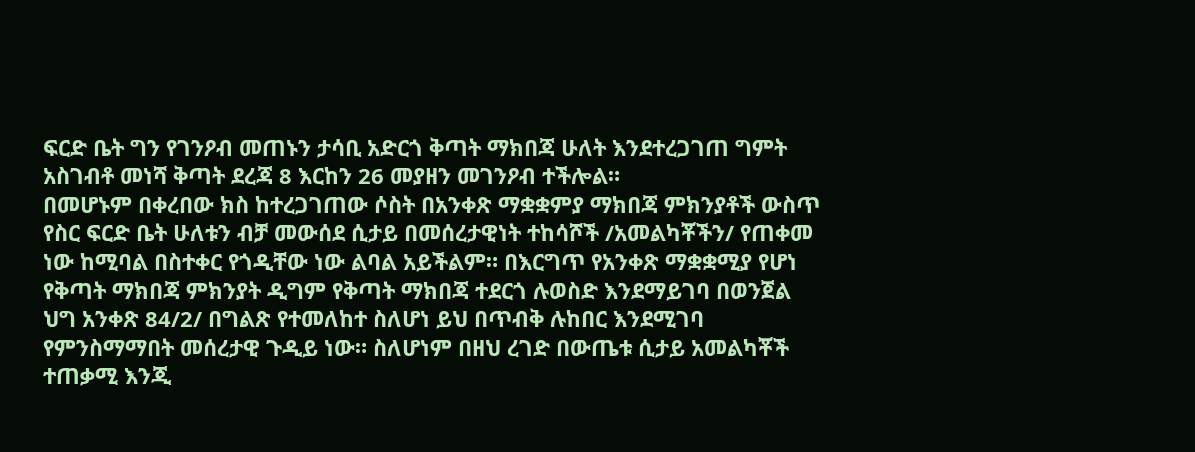ፍርድ ቤት ግን የገንዖብ መጠኑን ታሳቢ አድርጎ ቅጣት ማክበጃ ሁለት እንደተረጋገጠ ግምት አስገብቶ መነሻ ቅጣት ደረጃ 8 እርከን 26 መያዘን መገንዖብ ተችሎል።
በመሆኑም በቀረበው ክስ ከተረጋገጠው ሶስት በአንቀጽ ማቋቋምያ ማክበጃ ምክንያቶች ውስጥ የስር ፍርድ ቤት ሁለቱን ብቻ መውሰደ ሲታይ በመሰረታዊነት ተከሳሾች /አመልካቾችን/ የጠቀመ ነው ከሚባል በስተቀር የጎዲቸው ነው ልባል አይችልም። በእርግጥ የአንቀጽ ማቋቋሚያ የሆነ የቅጣት ማክበጃ ምክንያት ዲግም የቅጣት ማክበጃ ተደርጎ ሉወስድ እንደማይገባ በወንጀል ህግ አንቀጽ 84/2/ በግልጽ የተመለከተ ስለሆነ ይህ በጥብቅ ሉከበር እንደሚገባ የምንስማማበት መሰረታዊ ጉዲይ ነው። ስለሆነም በዘህ ረገድ በውጤቱ ሲታይ አመልካቾች ተጠቃሚ እንጂ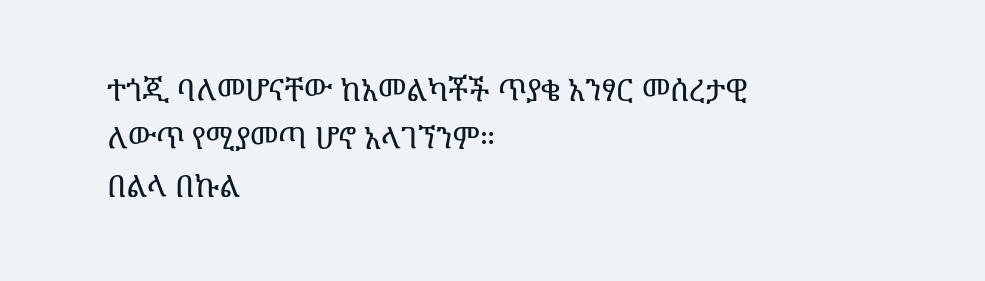ተጎጂ ባለመሆናቸው ከአመልካቾች ጥያቄ አንፃር መሰረታዊ ለውጥ የሚያመጣ ሆኖ አላገኘንም።
በልላ በኩል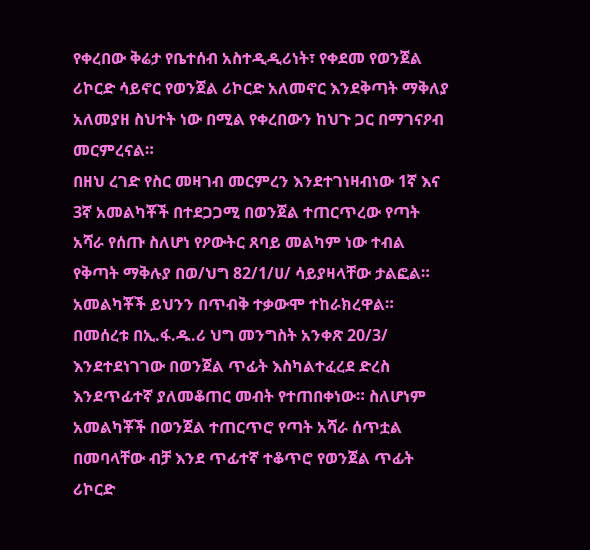የቀረበው ቅሬታ የቤተሰብ አስተዲዲሪነት፣ የቀደመ የወንጀል ሪኮርድ ሳይኖር የወንጀል ሪኮርድ አለመኖር እንደቅጣት ማቅለያ አለመያዘ ስህተት ነው በሚል የቀረበውን ከህጉ ጋር በማገናዖብ መርምረናል።
በዘህ ረገድ የስር መዛገብ መርምረን እንደተገነዛብነው 1ኛ እና 3ኛ አመልካቾች በተደጋጋሚ በወንጀል ተጠርጥረው የጣት አሻራ የሰጡ ስለሆነ የዖውትር ጸባይ መልካም ነው ተብል የቅጣት ማቅሉያ በወ/ህግ 82/1/ሀ/ ሳይያዛላቸው ታልፎል። አመልካቾች ይህንን በጥብቅ ተቃውሞ ተከራክረዋል። በመሰረቱ በኢ.ፋ.ዱ.ሪ ህግ መንግስት አንቀጽ 20/3/ እንደተደነገገው በወንጀል ጥፊት እስካልተፈረደ ድረስ እንደጥፊተኛ ያለመቆጠር መብት የተጠበቀነው። ስለሆነም አመልካቾች በወንጀል ተጠርጥሮ የጣት አሻራ ሰጥቷል በመባላቸው ብቻ እንደ ጥፊተኛ ተቆጥሮ የወንጀል ጥፊት ሪኮርድ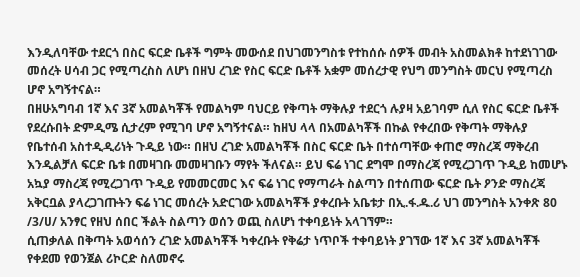እንዲለባቸው ተደርጎ በስር ፍርድ ቤቶች ግምት መውሰደ በህገመንግስቱ የተከሰሱ ሰዎች መብት አስመልክቶ ከተደነገገው መሰረት ሀሳብ ጋር የሚጣረስስ ለሆነ በዘህ ረገድ የስር ፍርድ ቤቶች አቋም መሰረታዊ የህግ መንግስት መርህ የሚጣረስ ሆኖ አግኝተናል።
በዘሁአግባብ 1ኛ እና 3ኛ አመልካቾች የመልካም ባህርይ የቅጣት ማቅሉያ ተደርጎ ሉያዛ አይገባም ሲለ የስር ፍርድ ቤቶች የደረሱበት ድምዲሜ ሲታረም የሚገባ ሆኖ አግኝተናል። ከዘህ ላላ በአመልካቾች በኩል የቀረበው የቅጣት ማቅሉያ የቤተሰብ አስተዲዲሪነት ጉዲይ ነው። በዘህ ረገድ አመልካቾች በስር ፍርድ ቤት በተሰጣቸው ቀጠሮ ማስረጃ ማቅረብ እንዲልቻለ ፍርድ ቤቱ በመዛገቡ መመዛገቡን ማየት ችለናል። ይህ ፍሬ ነገር ደግሞ በማስረጃ የሚረጋገጥ ጉዲይ ከመሆኑ አኳያ ማስረጃ የሚረጋገጥ ጉዲይ የመመርመር እና ፍሬ ነገር የማጣራት ስልጣን በተሰጠው ፍርድ ቤት ዖንድ ማስረጃ አቅርቧል ያላረጋገጡትን ፍሬ ነገር መሰረት አድርገው አመልካቾች ያቀረቡት አቤቱታ በኢ.ፋ.ዱ.ሪ ህገ መንግስት አንቀጽ 80 /3/ሀ/ አንፃር የዘህ ሰበር ችልት ስልጣን ወሰን ወጪ ስለሆነ ተቀባይነት አላገኘም።
ሲጠቃለል በቅጣት አወሳሰን ረገድ አመልካቾች ካቀረቡት የቅሬታ ነጥቦች ተቀባይነት ያገኘው 1ኛ እና 3ኛ አመልካቾች የቀደመ የወንጀል ሪኮርድ ስለመኖሩ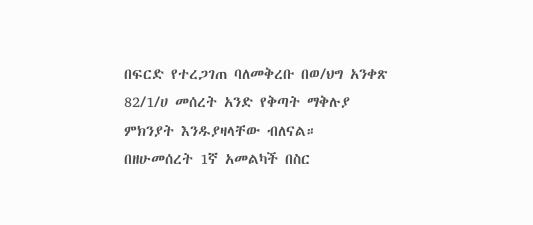በፍርድ የተረጋገጠ ባለመቅረቡ በወ/ህግ አንቀጽ 82/1/ሀ መሰረት አንድ የቅጣት ማቅሉያ ምክንያት እንዱያዛላቸው ብለናል።
በዘሁመሰረት 1ኛ አመልካች በስር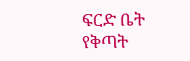ፍርድ ቤት የቅጣት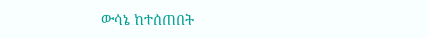ውሳኔ ከተሰጠበት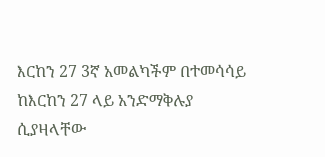እርከን 27 3ኛ አመልካችም በተመሳሳይ ከእርከን 27 ላይ አንድማቅሉያ ሲያዛላቸው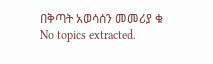በቅጣት አወሳሰን መመሪያ ቁ
No topics extracted.